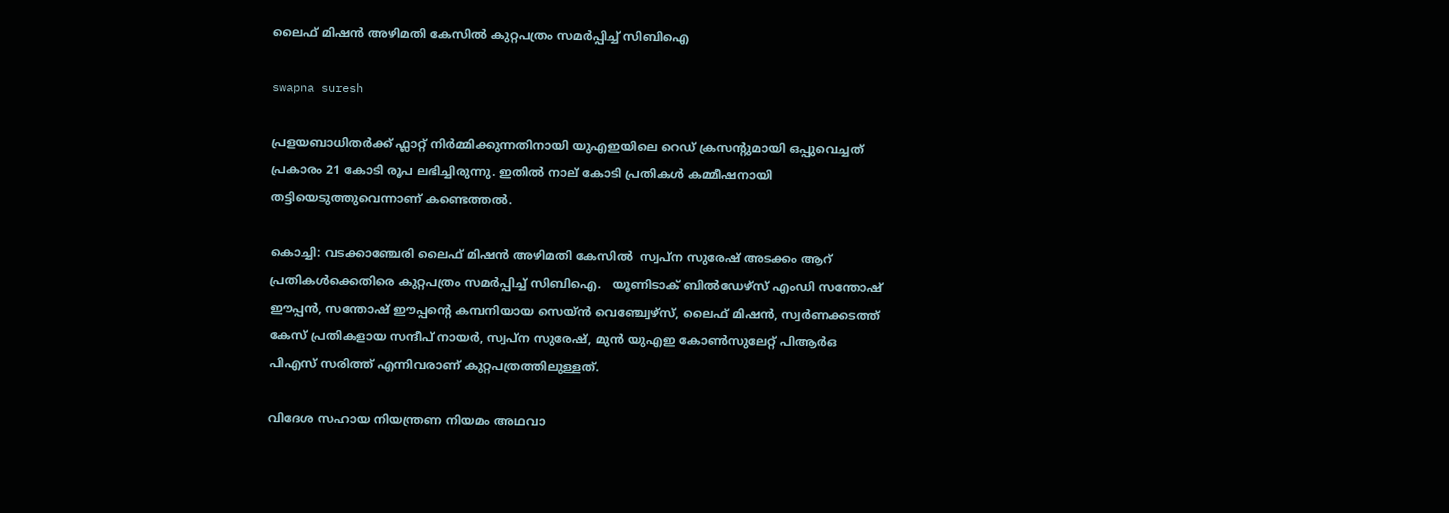ലൈഫ് മിഷൻ അഴിമതി കേസില്‍ കുറ്റപത്രം സമർപ്പിച്ച് സിബിഐ

swapna suresh

പ്രളയബാധിതർക്ക് ഫ്ലാറ്റ് നിർമ്മിക്കുന്നതിനായി യുഎഇയിലെ റെഡ് ക്രസന്റുമായി ഒപ്പുവെച്ചത് പ്രകാരം 21 കോടി രൂപ ലഭിച്ചിരുന്നു. ഇതിൽ നാല് കോടി പ്രതികൾ കമ്മീഷനായി തട്ടിയെടുത്തുവെന്നാണ് കണ്ടെത്തൽ.

കൊച്ചി: വടക്കാഞ്ചേരി ലൈഫ് മിഷൻ അഴിമതി കേസില്‍  സ്വപ്ന സുരേഷ് അടക്കം ആറ് പ്രതികൾക്കെതിരെ കുറ്റപത്രം സമർപ്പിച്ച് സിബിഐ.   യൂണിടാക് ബിൽഡേഴ്സ് എംഡി സന്തോഷ് ഈപ്പൻ, സന്തോഷ് ഈപ്പൻ്റെ കമ്പനിയായ സെയ്ൻ വെഞ്ച്വേഴ്സ്, ലൈഫ് മിഷൻ, സ്വർണക്കടത്ത് കേസ് പ്രതികളായ സന്ദീപ് നായർ, സ്വപ്ന സുരേഷ്, മുൻ യുഎഇ കോൺസുലേറ്റ് പിആർഒ പിഎസ് സരിത്ത് എന്നിവരാണ് കുറ്റപത്രത്തിലുള്ളത്.

വിദേശ സഹായ നിയന്ത്രണ നിയമം അഥവാ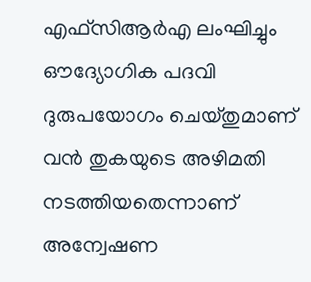എഫ്സിആർഎ ലംഘിച്ചും ഔദ്യോഗിക പദവി ദുരുപയോഗം ചെയ്തുമാണ് വൻ തുകയുടെ അഴിമതി നടത്തിയതെന്നാണ് അന്വേഷണ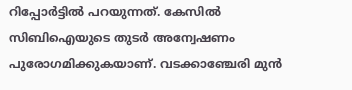റിപ്പോർട്ടിൽ പറയുന്നത്. കേസിൽ സിബിഐയുടെ തുടർ അന്വേഷണം പുരോഗമിക്കുകയാണ്. വടക്കാഞ്ചേരി മുൻ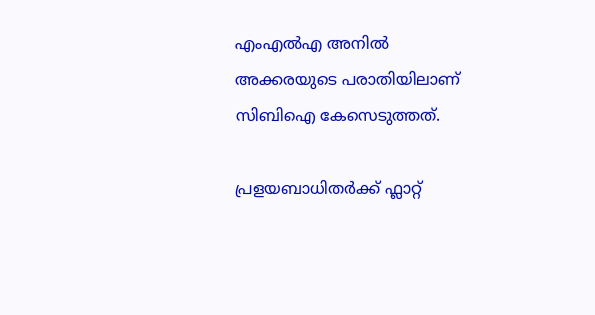എംഎൽഎ അനിൽ അക്കരയുടെ പരാതിയിലാണ് സിബിഐ കേസെടുത്തത്.

പ്രളയബാധിതർക്ക് ഫ്ലാറ്റ്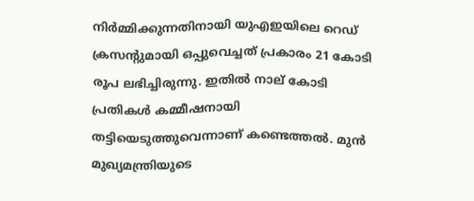നിർമ്മിക്കുന്നതിനായി യുഎഇയിലെ റെഡ് ക്രസന്റുമായി ഒപ്പുവെച്ചത് പ്രകാരം 21 കോടി രൂപ ലഭിച്ചിരുന്നു. ഇതിൽ നാല് കോടി പ്രതികൾ കമ്മീഷനായി തട്ടിയെടുത്തുവെന്നാണ് കണ്ടെത്തൽ. മുൻ മുഖ്യമന്ത്രിയുടെ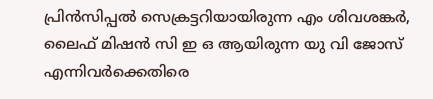പ്രിൻസിപ്പൽ സെക്രട്ടറിയായിരുന്ന എം ശിവശങ്കർ, ലൈഫ് മിഷൻ സി ഇ ഒ ആയിരുന്ന യു വി ജോസ് എന്നിവർക്കെതിരെ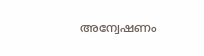അന്വേഷണം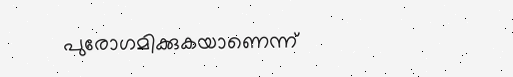പുരോഗമിക്കുകയാണെന്ന്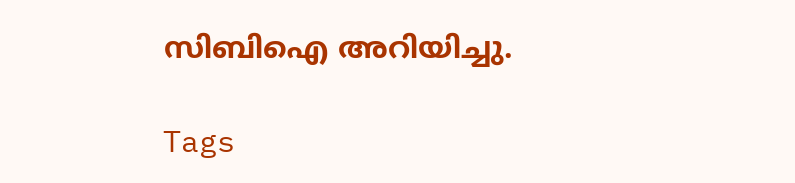സിബിഐ അറിയിച്ചു.

Tags